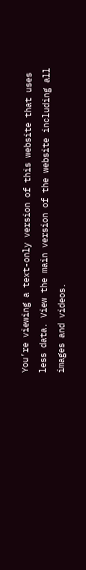You’re viewing a text-only version of this website that uses less data. View the main version of the website including all images and videos.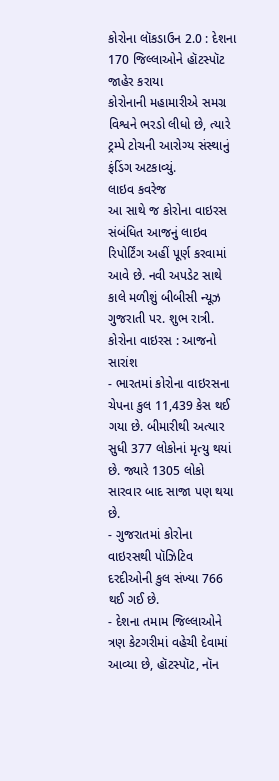કોરોના લૉકડાઉન 2.0 : દેશના 170 જિલ્લાઓને હૉટસ્પૉટ જાહેર કરાયા
કોરોનાની મહામારીએ સમગ્ર વિશ્વને ભરડો લીધો છે, ત્યારે ટ્રમ્પે ટોચની આરોગ્ય સંસ્થાનું ફંડિંગ અટકાવ્યું.
લાઇવ કવરેજ
આ સાથે જ કોરોના વાઇરસ સંબંધિત આજનું લાઇવ રિપોર્ટિંગ અહીં પૂર્ણ કરવામાં આવે છે. નવી અપડેટ સાથે કાલે મળીશું બીબીસી ન્યૂઝ ગુજરાતી પર. શુભ રાત્રી.
કોરોના વાઇરસ : આજનો સારાંશ
- ભારતમાં કોરોના વાઇરસના ચેપના કુલ 11,439 કેસ થઈ ગયા છે. બીમારીથી અત્યાર સુધી 377 લોકોનાં મૃત્યુ થયાં છે. જ્યારે 1305 લોકો સારવાર બાદ સાજા પણ થયા છે.
- ગુજરાતમાં કોરોના વાઇરસથી પૉઝિટિવ દરદીઓની કુલ સંખ્યા 766 થઈ ગઈ છે.
- દેશના તમામ જિલ્લાઓને ત્રણ કેટગરીમાં વહેચી દેવામાં આવ્યા છે, હૉટસ્પૉટ, નૉન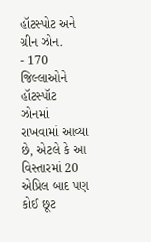હૉટસ્પોટ અને ગ્રીન ઝોન.
- 170 જિલ્લાઓને હૉટસ્પૉટ ઝોનમાં રાખવામાં આવ્યા છે, એટલે કે આ વિસ્તારમાં 20 એપ્રિલ બાદ પણ કોઈ છૂટ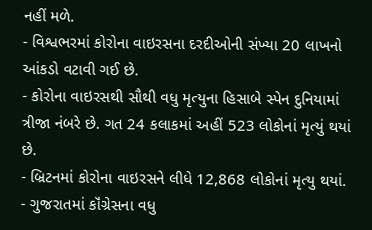નહીં મળે.
- વિશ્વભરમાં કોરોના વાઇરસના દરદીઓની સંખ્યા 20 લાખનો આંકડો વટાવી ગઈ છે.
- કોરોના વાઇરસથી સૌથી વધુ મૃત્યુના હિસાબે સ્પેન દુનિયામાં ત્રીજા નંબરે છે. ગત 24 કલાકમાં અહીં 523 લોકોનાં મૃત્યું થયાં છે.
- બ્રિટનમાં કોરોના વાઇરસને લીધે 12,868 લોકોનાં મૃત્યુ થયાં.
- ગુજરાતમાં કૉંગ્રેસના વધુ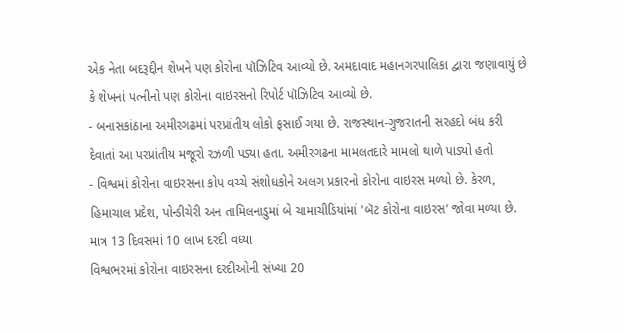એક નેતા બદરૂદ્દીન શેખને પણ કોરોના પૉઝિટિવ આવ્યો છે. અમદાવાદ મહાનગરપાલિકા દ્વારા જણાવાયું છે કે શેખનાં પત્નીનો પણ કોરોના વાઇરસનો રિપોર્ટ પૉઝિટિવ આવ્યો છે.
- બનાસકાંઠાના અમીરગઢમાં પરપ્રાંતીય લોકો ફસાઈ ગયા છે. રાજસ્થાન-ગુજરાતની સરહદો બંધ કરી દેવાતાં આ પરપ્રાંતીય મજૂરો રઝળી પડ્યા હતા. અમીરગઢના મામલતદારે મામલો થાળે પાડ્યો હતો
- વિશ્વમાં કોરોના વાઇરસના કોપ વચ્ચે સંશોધકોને અલગ પ્રકારનો કોરોના વાઇરસ મળ્યો છે. કેરળ, હિમાચાલ પ્રદેશ, પોન્ડીચેરી અન તામિલનાડુમાં બે ચામાચીડિયાંમાં 'બૅટ કોરોના વાઇરસ' જોવા મળ્યા છે.
માત્ર 13 દિવસમાં 10 લાખ દરદી વધ્યા
વિશ્વભરમાં કોરોના વાઇરસના દરદીઓની સંખ્યા 20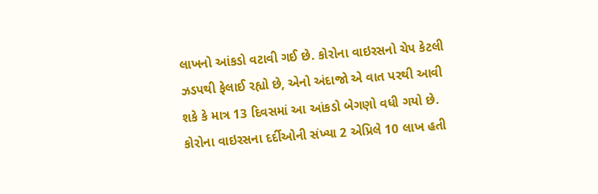લાખનો આંકડો વટાવી ગઈ છે. કોરોના વાઇરસનો ચેપ કેટલી ઝડપથી ફેલાઈ રહ્યો છે, એનો અંદાજો એ વાત પરથી આવી શકે કે માત્ર 13 દિવસમાં આ આંકડો બેગણો વધી ગયો છે. કોરોના વાઇરસના દર્દીઓની સંખ્યા 2 એપ્રિલે 10 લાખ હતી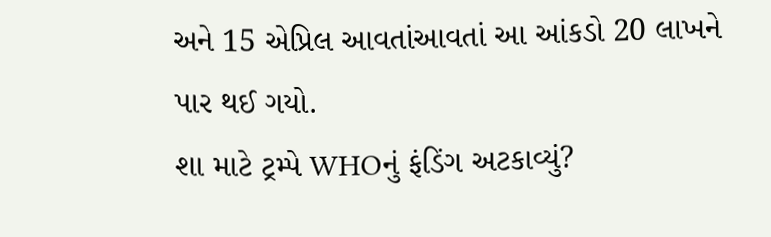અને 15 એપ્રિલ આવતાંઆવતાં આ આંકડો 20 લાખને પાર થઈ ગયો.
શા માટે ટ્રમ્પે WHOનું ફંડિંગ અટકાવ્યું?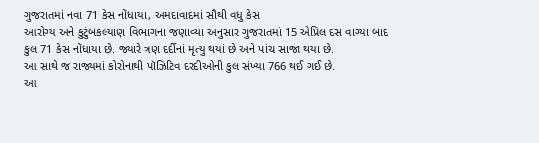ગુજરાતમાં નવા 71 કેસ નોંધાયા, અમદાવાદમાં સૌથી વધુ કેસ
આરોગ્ય અને કુટુંબકલ્યાણ વિભાગના જણાવ્યા અનુસાર ગુજરાતમાં 15 એપ્રિલ દસ વાગ્યા બાદ કુલ 71 કેસ નોંધાયા છે. જ્યારે ત્રણ દર્દીનાં મૃત્યુ થયાં છે અને પાંચ સાજા થયા છે.
આ સાથે જ રાજ્યમાં કોરોનાથી પૉઝિટિવ દરદીઓની કુલ સંખ્યા 766 થઈ ગઈ છે.
આ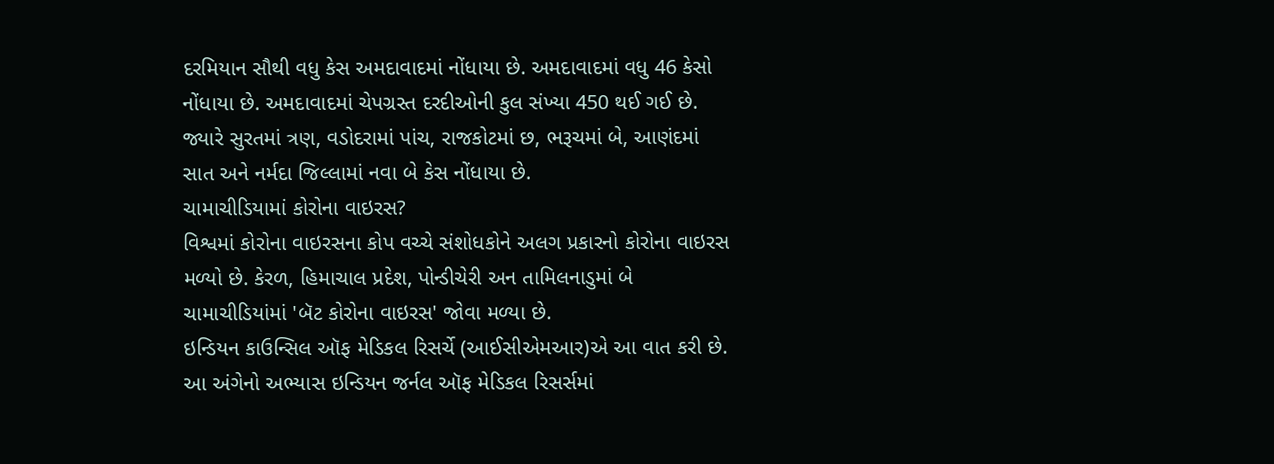દરમિયાન સૌથી વધુ કેસ અમદાવાદમાં નોંધાયા છે. અમદાવાદમાં વધુ 46 કેસો નોંધાયા છે. અમદાવાદમાં ચેપગ્રસ્ત દરદીઓની કુલ સંખ્યા 450 થઈ ગઈ છે.
જ્યારે સુરતમાં ત્રણ, વડોદરામાં પાંચ, રાજકોટમાં છ, ભરૂચમાં બે, આણંદમાં સાત અને નર્મદા જિલ્લામાં નવા બે કેસ નોંધાયા છે.
ચામાચીડિયામાં કોરોના વાઇરસ?
વિશ્વમાં કોરોના વાઇરસના કોપ વચ્ચે સંશોધકોને અલગ પ્રકારનો કોરોના વાઇરસ મળ્યો છે. કેરળ, હિમાચાલ પ્રદેશ, પોન્ડીચેરી અન તામિલનાડુમાં બે ચામાચીડિયાંમાં 'બૅટ કોરોના વાઇરસ' જોવા મળ્યા છે.
ઇન્ડિયન કાઉન્સિલ ઑફ મેડિકલ રિસર્ચે (આઈસીએમઆર)એ આ વાત કરી છે. આ અંગેનો અભ્યાસ ઇન્ડિયન જર્નલ ઑફ મેડિકલ રિસર્સમાં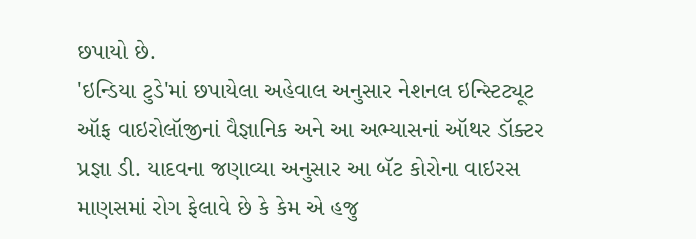છપાયો છે.
'ઇન્ડિયા ટુડે'માં છપાયેલા અહેવાલ અનુસાર નેશનલ ઇન્સ્ટિટ્યૂટ ઑફ વાઇરોલૉજીનાં વૈજ્ઞાનિક અને આ અભ્યાસનાં ઑથર ડૉક્ટર પ્રજ્ઞા ડી. યાદવના જણાવ્યા અનુસાર આ બૅટ કોરોના વાઇરસ માણસમાં રોગ ફેલાવે છે કે કેમ એ હજુ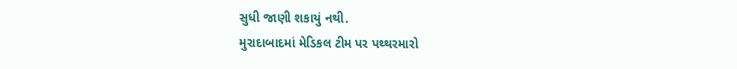સુધી જાણી શકાયું નથી.
મુરાદાબાદમાં મેડિકલ ટીમ પર પથ્થરમારો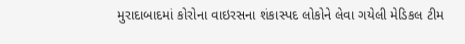મુરાદાબાદમાં કોરોના વાઇરસના શંકાસ્પદ લોકોને લેવા ગયેલી મેડિકલ ટીમ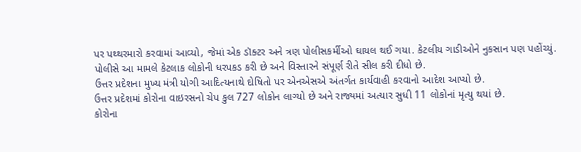પર પથ્થરમારો કરવામાં આવ્યો, જેમાં એક ડૉક્ટર અને ત્રણ પોલીસકર્મીઓ ઘાયલ થઈ ગયા. કેટલીય ગાડીઓને નુકસાન પણ પહોંચ્યું.
પોલીસે આ મામલે કેટલાક લોકોની ધરપકડ કરી છે અને વિસ્તારને સંપૂર્ણ રીતે સીલ કરી દીધો છે.
ઉત્તર પ્રદેશના મુખ્ય મંત્રી યોગી આદિત્યનાથે દોષિતો પર એનએસએ અંતર્ગત કાર્યવાહી કરવાનો આદેશ આપ્યો છે.
ઉત્તર પ્રદેશમાં કોરોના વાઇરસનો ચેપ કુલ 727 લોકોન લાગ્યો છે અને રાજ્યમાં અત્યાર સુધી 11 લોકોનાં મૃત્યુ થયાં છે.
કોરોના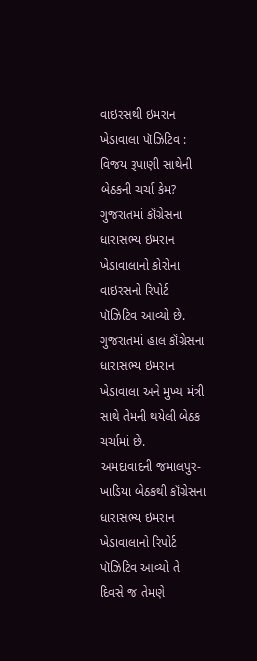વાઇરસથી ઇમરાન ખેડાવાલા પૉઝિટિવ : વિજય રૂપાણી સાથેની બેઠકની ચર્ચા કેમ?
ગુજરાતમાં કૉંગ્રેસના ધારાસભ્ય ઇમરાન ખેડાવાલાનો કોરોના વાઇરસનો રિપોર્ટ પૉઝિટિવ આવ્યો છે.
ગુજરાતમાં હાલ કૉંગ્રેસના ધારાસભ્ય ઇમરાન ખેડાવાલા અને મુખ્ય મંત્રી સાથે તેમની થયેલી બેઠક ચર્ચામાં છે.
અમદાવાદની જમાલપુર-ખાડિયા બેઠકથી કૉંગ્રેસના ધારાસભ્ય ઇમરાન ખેડાવાલાનો રિપોર્ટ પૉઝિટિવ આવ્યો તે દિવસે જ તેમણે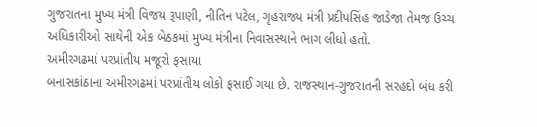ગુજરાતના મુખ્ય મંત્રી વિજય રૂપાણી, નીતિન પટેલ, ગૃહરાજ્ય મંત્રી પ્રદીપસિંહ જાડેજા તેમજ ઉચ્ચ અધિકારીઓ સાથેની એક બેઠકમાં મુખ્ય મંત્રીના નિવાસસ્થાને ભાગ લીધો હતો.
અમીરગઢમાં પરપ્રાંતીય મજૂરો ફસાયા
બનાસકાંઠાના અમીરગઢમાં પરપ્રાંતીય લોકો ફસાઈ ગયા છે. રાજસ્થાન-ગુજરાતની સરહદો બંધ કરી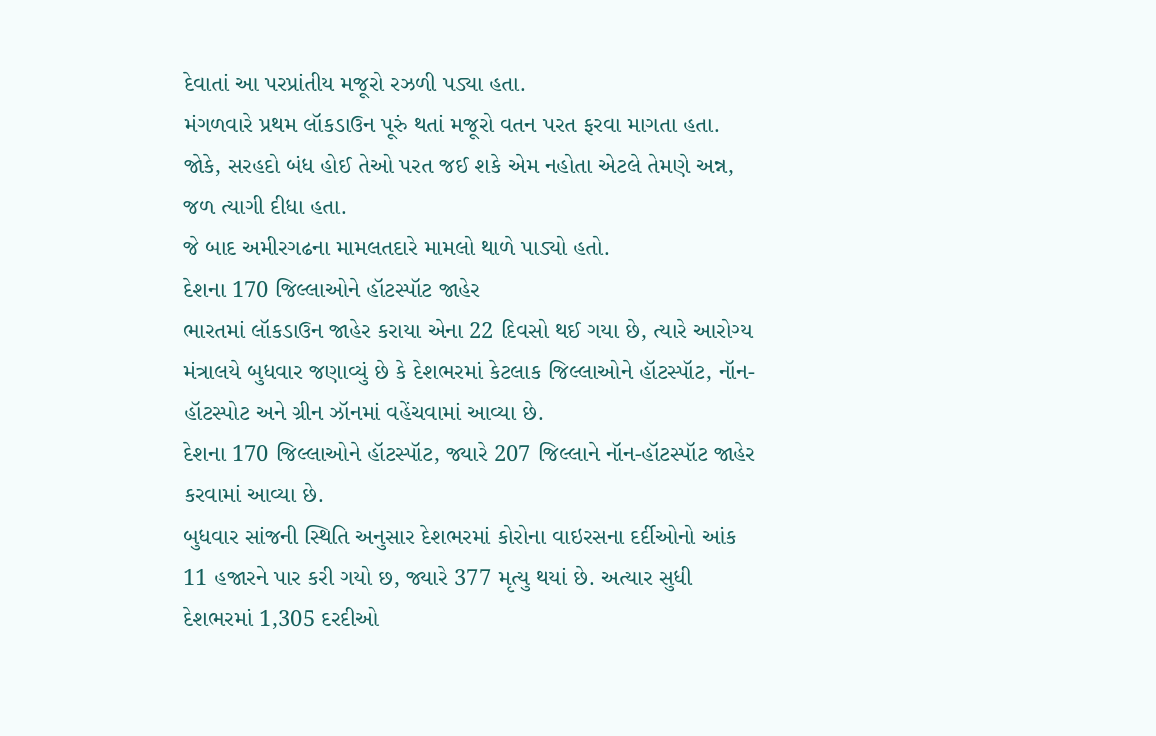દેવાતાં આ પરપ્રાંતીય મજૂરો રઝળી પડ્યા હતા.
મંગળવારે પ્રથમ લૉકડાઉન પૂરું થતાં મજૂરો વતન પરત ફરવા માગતા હતા. જોકે, સરહદો બંધ હોઈ તેઓ પરત જઈ શકે એમ નહોતા એટલે તેમણે અન્ન, જળ ત્યાગી દીધા હતા.
જે બાદ અમીરગઢના મામલતદારે મામલો થાળે પાડ્યો હતો.
દેશના 170 જિલ્લાઓને હૉટસ્પૉટ જાહેર
ભારતમાં લૉકડાઉન જાહેર કરાયા એના 22 દિવસો થઈ ગયા છે, ત્યારે આરોગ્ય મંત્રાલયે બુધવાર જણાવ્યું છે કે દેશભરમાં કેટલાક જિલ્લાઓને હૉટસ્પૉટ, નૉન-હૉટસ્પોટ અને ગ્રીન ઝૉનમાં વહેંચવામાં આવ્યા છે.
દેશના 170 જિલ્લાઓને હૉટસ્પૉટ, જ્યારે 207 જિલ્લાને નૉન-હૉટસ્પૉટ જાહેર કરવામાં આવ્યા છે.
બુધવાર સાંજની સ્થિતિ અનુસાર દેશભરમાં કોરોના વાઇરસના દર્દીઓનો આંક 11 હજારને પાર કરી ગયો છ, જ્યારે 377 મૃત્યુ થયાં છે. અત્યાર સુધી દેશભરમાં 1,305 દરદીઓ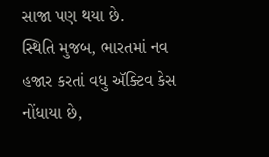સાજા પણ થયા છે.
સ્થિતિ મુજબ, ભારતમાં નવ હજાર કરતાં વધુ ઍક્ટિવ કેસ નોંધાયા છે,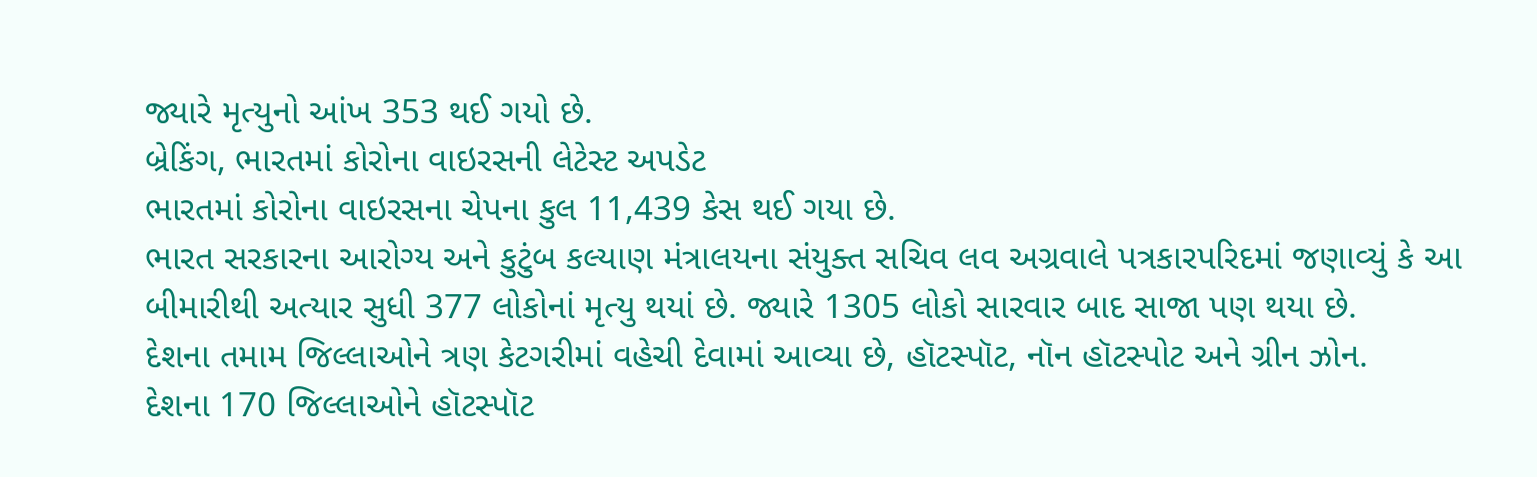જ્યારે મૃત્યુનો આંખ 353 થઈ ગયો છે.
બ્રેકિંગ, ભારતમાં કોરોના વાઇરસની લેટેસ્ટ અપડેટ
ભારતમાં કોરોના વાઇરસના ચેપના કુલ 11,439 કેસ થઈ ગયા છે.
ભારત સરકારના આરોગ્ય અને કુટુંબ કલ્યાણ મંત્રાલયના સંયુક્ત સચિવ લવ અગ્રવાલે પત્રકારપરિદમાં જણાવ્યું કે આ બીમારીથી અત્યાર સુધી 377 લોકોનાં મૃત્યુ થયાં છે. જ્યારે 1305 લોકો સારવાર બાદ સાજા પણ થયા છે.
દેશના તમામ જિલ્લાઓને ત્રણ કેટગરીમાં વહેચી દેવામાં આવ્યા છે, હૉટસ્પૉટ, નૉન હૉટસ્પોટ અને ગ્રીન ઝોન.
દેશના 170 જિલ્લાઓને હૉટસ્પૉટ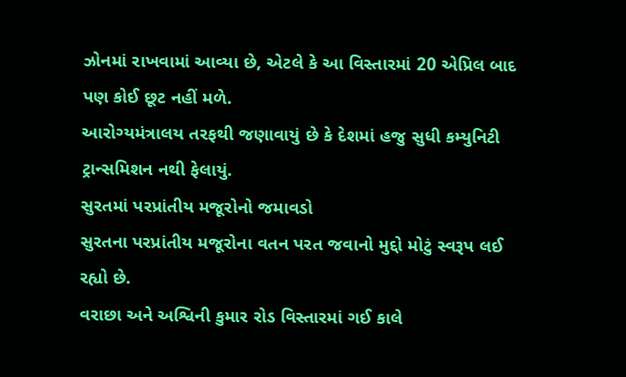ઝોનમાં રાખવામાં આવ્યા છે, એટલે કે આ વિસ્તારમાં 20 એપ્રિલ બાદ પણ કોઈ છૂટ નહીં મળે.
આરોગ્યમંત્રાલય તરફથી જણાવાયું છે કે દેશમાં હજુ સુધી કમ્યુનિટી ટ્રાન્સમિશન નથી ફેલાયું.
સુરતમાં પરપ્રાંતીય મજૂરોનો જમાવડો
સુરતના પરપ્રાંતીય મજૂરોના વતન પરત જવાનો મુદ્દો મોટું સ્વરૂપ લઈ રહ્યો છે.
વરાછા અને અશ્વિની કુમાર રોડ વિસ્તારમાં ગઈ કાલે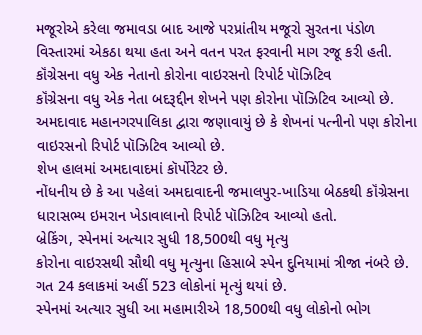મજૂરોએ કરેલા જમાવડા બાદ આજે પરપ્રાંતીય મજૂરો સુરતના પંડોળ વિસ્તારમાં એકઠા થયા હતા અને વતન પરત ફરવાની માગ રજૂ કરી હતી.
કૉંગ્રેસના વધુ એક નેતાનો કોરોના વાઇરસનો રિપોર્ટ પૉઝિટિવ
કૉંગ્રેસના વધુ એક નેતા બદરૂદ્દીન શેખને પણ કોરોના પૉઝિટિવ આવ્યો છે.
અમદાવાદ મહાનગરપાલિકા દ્વારા જણાવાયું છે કે શેખનાં પત્નીનો પણ કોરોના વાઇરસનો રિપોર્ટ પૉઝિટિવ આવ્યો છે.
શેખ હાલમાં અમદાવાદમાં કૉર્પોરેટર છે.
નોંધનીય છે કે આ પહેલાં અમદાવાદની જમાલપુર-ખાડિયા બેઠકથી કૉંગ્રેસના ધારાસભ્ય ઇમરાન ખેડાવાલાનો રિપોર્ટ પૉઝિટિવ આવ્યો હતો.
બ્રેકિંગ, સ્પેનમાં અત્યાર સુધી 18,500થી વધુ મૃત્યુ
કોરોના વાઇરસથી સૌથી વધુ મૃત્યુના હિસાબે સ્પેન દુનિયામાં ત્રીજા નંબરે છે. ગત 24 કલાકમાં અહીં 523 લોકોનાં મૃત્યું થયાં છે.
સ્પેનમાં અત્યાર સુધી આ મહામારીએ 18,500થી વધુ લોકોનો ભોગ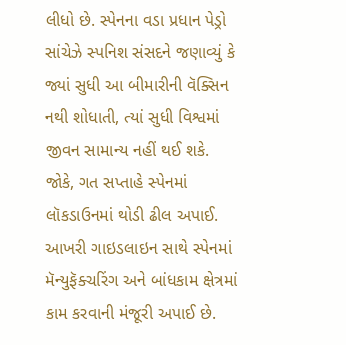લીધો છે. સ્પેનના વડા પ્રધાન પેડ્રો સાંચેઝે સ્પનિશ સંસદને જણાવ્યું કે જ્યાં સુધી આ બીમારીની વૅક્સિન નથી શોધાતી, ત્યાં સુધી વિશ્વમાં જીવન સામાન્ય નહીં થઈ શકે.
જોકે, ગત સપ્તાહે સ્પેનમાં લૉકડાઉનમાં થોડી ઢીલ અપાઈ. આખરી ગાઇડલાઇન સાથે સ્પેનમાં મૅન્યુફૅક્ચરિંગ અને બાંધકામ ક્ષેત્રમાં કામ કરવાની મંજૂરી અપાઈ છે.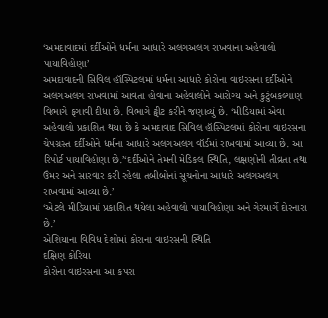‘અમદાવાદમાં દર્દીઓને ધર્મના આધારે અલગઅલગ રાખવાના અહેવાલો પાયાવિહોણા’
અમદાવાદની સિવિલ હૉસ્પિટલમાં ધર્મના આધારે કોરોના વાઇરસના દર્દીઓને અલગઅલગ રાખવામાં આવતા હોવાના અહેવાલોને આરોગ્ય અને કુટુંબકલ્યાણ વિભાગે ફગાવી દીધા છે. વિભાગે ટ્વીટ કરીને જણાવ્યું છે. ‘મીડિયામાં એવા અહેવાલો પ્રકાશિત થયા છે કે અમદાવાદ સિવિલ હૉસ્પિટલમાં કોરોના વાઇરસના ચેપગ્રસ્ત દર્દીઓને ધર્મના આધારે અલગઅલગ વૉર્ડમાં રાખવામાં આવ્યા છે. આ રિપોર્ટ પાયાવિહોણા છે.’‘દર્દીઓને તેમની મેડિકલ સ્થિતિ, લક્ષણોની તીવ્રતા તથા ઉંમર અને સારવાર કરી રહેલા તબીબોનાં સૂચનોના આધારે અલગઅલગ રાખવામાં આવ્યા છે.’
‘એટલે મીડિયામાં પ્રકાશિત થયેલા અહેવાલો પાયાવિહોણા અને ગેરમાર્ગે દોરનારા છે.’
એશિયાના વિવિધ દેશોમાં કોરાના વાઇરસની સ્થિતિ
દક્ષિણ કોરિયા
કોરોના વાઇરસના આ કપરા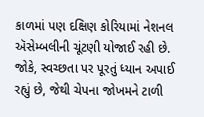કાળમાં પણ દક્ષિણ કોરિયામાં નેશનલ ઍસેમ્બલીની ચૂંટણી યોજાઈ રહી છે. જોકે, સ્વચ્છતા પર પૂરતું ધ્યાન અપાઈ રહ્યું છે, જેથી ચેપના જોખમને ટાળી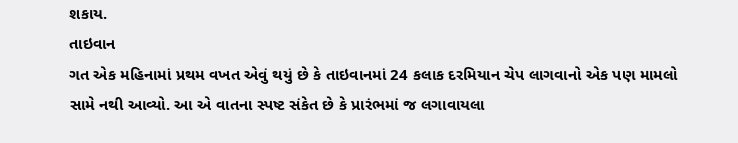શકાય.
તાઇવાન
ગત એક મહિનામાં પ્રથમ વખત એવું થયું છે કે તાઇવાનમાં 24 કલાક દરમિયાન ચેપ લાગવાનો એક પણ મામલો સામે નથી આવ્યો. આ એ વાતના સ્પષ્ટ સંકેત છે કે પ્રારંભમાં જ લગાવાયલા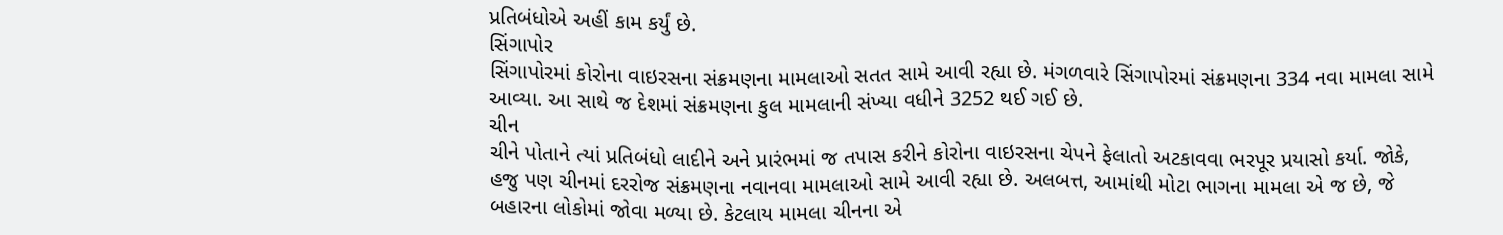પ્રતિબંધોએ અહીં કામ કર્યું છે.
સિંગાપોર
સિંગાપોરમાં કોરોના વાઇરસના સંક્રમણના મામલાઓ સતત સામે આવી રહ્યા છે. મંગળવારે સિંગાપોરમાં સંક્રમણના 334 નવા મામલા સામે આવ્યા. આ સાથે જ દેશમાં સંક્રમણના કુલ મામલાની સંખ્યા વધીને 3252 થઈ ગઈ છે.
ચીન
ચીને પોતાને ત્યાં પ્રતિબંધો લાદીને અને પ્રારંભમાં જ તપાસ કરીને કોરોના વાઇરસના ચેપને ફેલાતો અટકાવવા ભરપૂર પ્રયાસો કર્યા. જોકે, હજુ પણ ચીનમાં દરરોજ સંક્રમણના નવાનવા મામલાઓ સામે આવી રહ્યા છે. અલબત્ત, આમાંથી મોટા ભાગના મામલા એ જ છે, જે બહારના લોકોમાં જોવા મળ્યા છે. કેટલાય મામલા ચીનના એ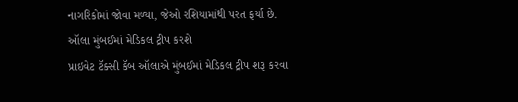નાગરિકોમાં જોવા મળ્યા, જેઓ રશિયામાંથી પરત ફર્યા છે.
ઑલા મુંબઈમાં મેડિકલ ટ્રીપ કરશે
પ્રાઇવેટ ટૅક્સી કૅબ ઑલાએ મુંબઈમાં મેડિકલ ટ્રીપ શરૂ કરવા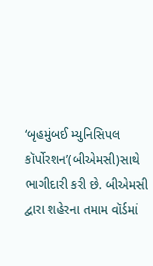‘બૃહમુંબઈ મ્યુનિસિપલ કૉર્પોરશન’(બીએમસી)સાથે ભાગીદારી કરી છે. બીએમસી દ્વારા શહેરના તમામ વૉર્ડમાં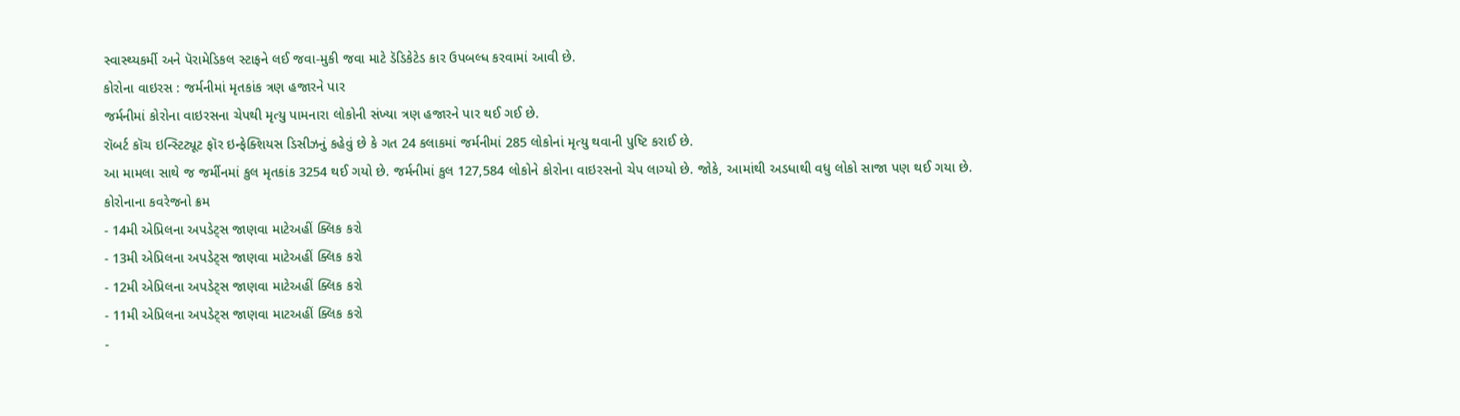સ્વાસ્થ્યકર્મી અને પૅરામેડિકલ સ્ટાફને લઈ જવા-મુકી જવા માટે ડૅડિકેટેડ કાર ઉપબલ્ધ કરવામાં આવી છે.
કોરોના વાઇરસ : જર્મનીમાં મૃતકાંક ત્રણ હજારને પાર
જર્મનીમાં કોરોના વાઇરસના ચેપથી મૃત્યુ પામનારા લોકોની સંખ્યા ત્રણ હજારને પાર થઈ ગઈ છે.
રૉબર્ટ કૉચ ઇન્સ્ટિટ્યૂટ ફૉર ઇન્ફેક્શિયસ ડિસીઝનું કહેવું છે કે ગત 24 કલાકમાં જર્મનીમાં 285 લોકોનાં મૃત્યુ થવાની પુષ્ટિ કરાઈ છે.
આ મામલા સાથે જ જર્મીનમાં કુલ મૃતકાંક 3254 થઈ ગયો છે. જર્મનીમાં કુલ 127,584 લોકોને કોરોના વાઇરસનો ચેપ લાગ્યો છે. જોકે, આમાંથી અડધાથી વધુ લોકો સાજા પણ થઈ ગયા છે.
કોરોનાના કવરેજનો ક્રમ
- 14મી એપ્રિલના અપડેટ્સ જાણવા માટેઅહીં ક્લિક કરો
- 13મી એપ્રિલના અપડેટ્સ જાણવા માટેઅહીં ક્લિક કરો
- 12મી એપ્રિલના અપડેટ્સ જાણવા માટેઅહીં ક્લિક કરો
- 11મી એપ્રિલના અપડેટ્સ જાણવા માટઅહીં ક્લિક કરો
-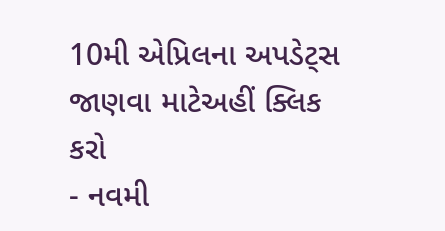10મી એપ્રિલના અપડેટ્સ જાણવા માટેઅહીં ક્લિક કરો
- નવમી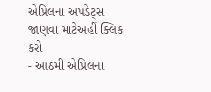એપ્રિલના અપડેટ્સ જાણવા માટેઅહીં ક્લિક કરો
- આઠમી એપ્રિલના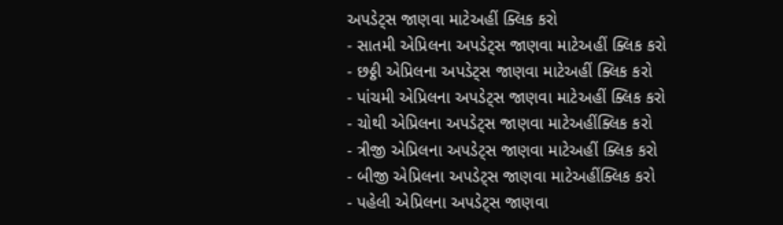અપડેટ્સ જાણવા માટેઅહીં ક્લિક કરો
- સાતમી એપ્રિલના અપડેટ્સ જાણવા માટેઅહીં ક્લિક કરો
- છઠ્ઠી એપ્રિલના અપડેટ્સ જાણવા માટેઅહીં ક્લિક કરો
- પાંચમી એપ્રિલના અપડેટ્સ જાણવા માટેઅહીં ક્લિક કરો
- ચોથી એપ્રિલના અપડેટ્સ જાણવા માટેઅહીંક્લિક કરો
- ત્રીજી એપ્રિલના અપડેટ્સ જાણવા માટેઅહીં ક્લિક કરો
- બીજી એપ્રિલના અપડેટ્સ જાણવા માટેઅહીંક્લિક કરો
- પહેલી એપ્રિલના અપડેટ્સ જાણવા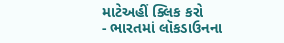માટેઅહીં ક્લિક કરો
- ભારતમાં લૉકડાઉનના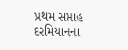પ્રથમ સપ્તાહ દરમિયાનના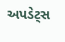અપડેટ્સ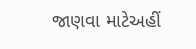જાણવા માટેઅહીં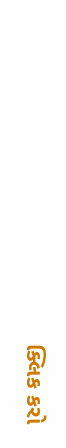ક્લિક કરો